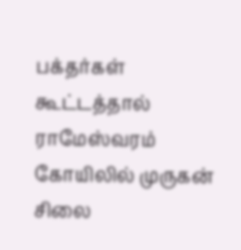பக்தர்கள் கூட்டத்தால் ராமேஸ்வரம் கோயிலில் முருகன் சிலை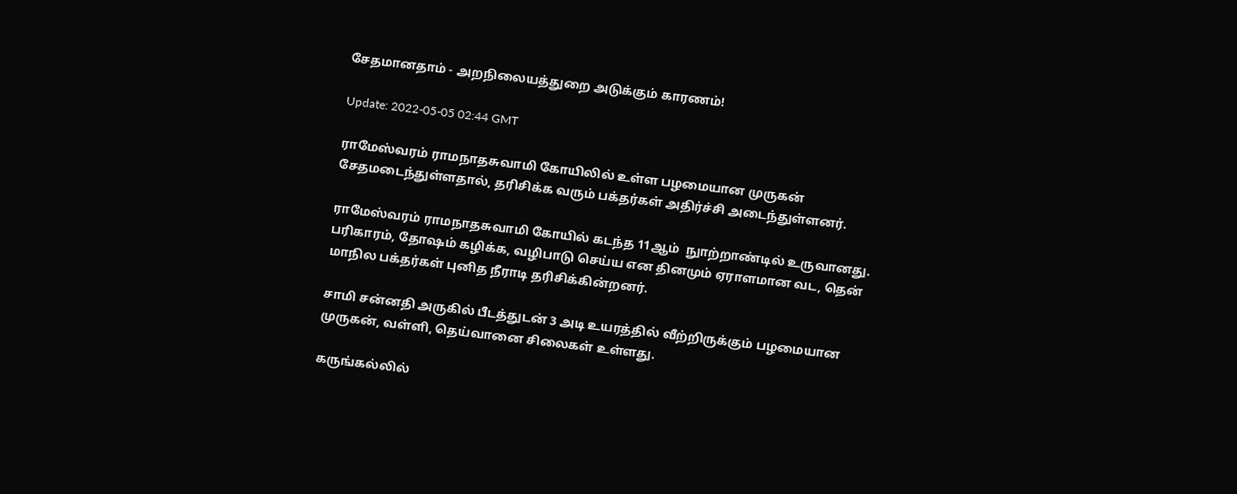சேதமானதாம் - அறநிலையத்துறை அடுக்கும் காரணம்!

Update: 2022-05-05 02:44 GMT

ராமேஸ்வரம் ராமநாதசுவாமி கோயிலில் உள்ள பழமையான முருகன் சேதமடைந்துள்ளதால், தரிசிக்க வரும் பக்தர்கள் அதிர்ச்சி அடைந்துள்ளனர்.

ராமேஸ்வரம் ராமநாதசுவாமி கோயில் கடந்த 11ஆம்  நுாற்றாண்டில் உருவானது. பரிகாரம், தோஷம் கழிக்க, வழிபாடு செய்ய என தினமும் ஏராளமான வட, தென் மாநில பக்தர்கள் புனித நீராடி தரிசிக்கின்றனர்.

சாமி சன்னதி அருகில் பீடத்துடன் 3 அடி உயரத்தில் வீற்றிருக்கும் பழமையான முருகன், வள்ளி, தெய்வானை சிலைகள் உள்ளது.

கருங்கல்லில்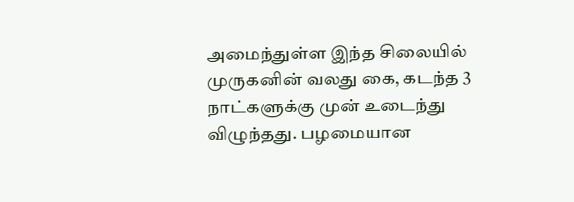அமைந்துள்ள இந்த சிலையில் முருகனின் வலது கை, கடந்த 3 நாட்களுக்கு முன் உடைந்து விழுந்தது. பழமையான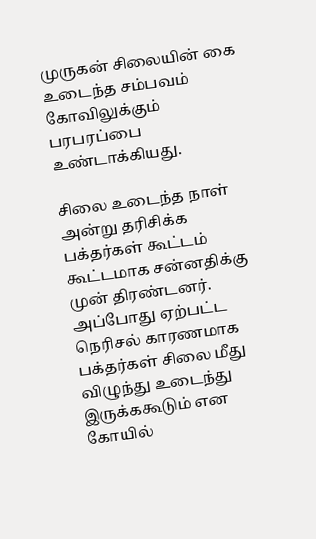முருகன் சிலையின் கை உடைந்த சம்பவம் கோவிலுக்கும் பரபரப்பை உண்டாக்கியது.

சிலை உடைந்த நாள் அன்று தரிசிக்க பக்தர்கள் கூட்டம் கூட்டமாக சன்னதிக்கு முன் திரண்டனர். அப்போது ஏற்பட்ட நெரிசல் காரணமாக பக்தர்கள் சிலை மீது விழுந்து உடைந்து இருக்ககூடும் என கோயில்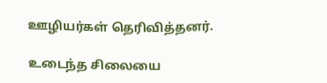ஊழியர்கள் தெரிவித்தனர்.

உடைந்த சிலையை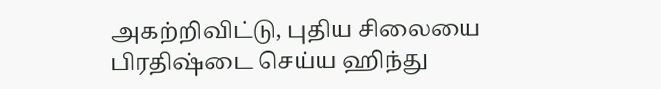அகற்றிவிட்டு, புதிய சிலையை பிரதிஷ்டை செய்ய ஹிந்து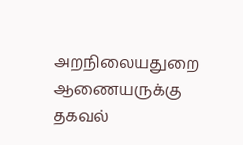அறநிலையதுறை ஆணையருக்கு தகவல்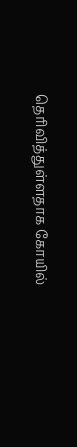தெரிவித்துள்ளதாக கோயில்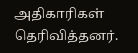அதிகாரிகள் தெரிவித்தனர்.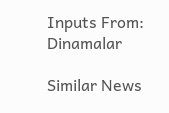Inputs From: Dinamalar

Similar News